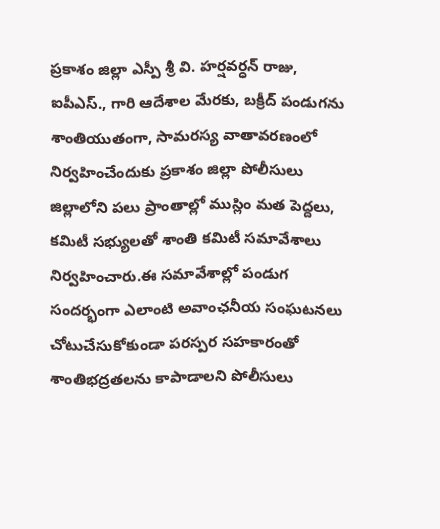ప్రకాశం జిల్లా ఎస్పీ శ్రీ వి. హర్షవర్ధన్ రాజు, ఐపీఎస్., గారి ఆదేశాల మేరకు, బక్రీద్ పండుగను శాంతియుతంగా, సామరస్య వాతావరణంలో నిర్వహించేందుకు ప్రకాశం జిల్లా పోలీసులు జిల్లాలోని పలు ప్రాంతాల్లో ముస్లిం మత పెద్దలు, కమిటీ సభ్యులతో శాంతి కమిటీ సమావేశాలు నిర్వహించారు.ఈ సమావేశాల్లో పండుగ సందర్భంగా ఎలాంటి అవాంఛనీయ సంఘటనలు చోటుచేసుకోకుండా పరస్పర సహకారంతో శాంతిభద్రతలను కాపాడాలని పోలీసులు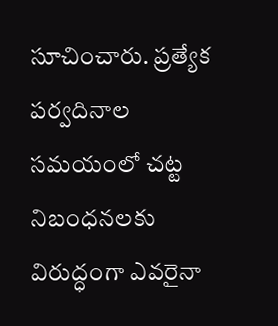సూచించారు. ప్రత్యేక పర్వదినాల సమయంలో చట్ట నిబంధనలకు విరుద్ధంగా ఎవరైనా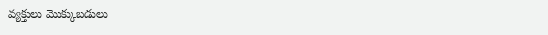వ్యక్తులు మొక్కుబడులు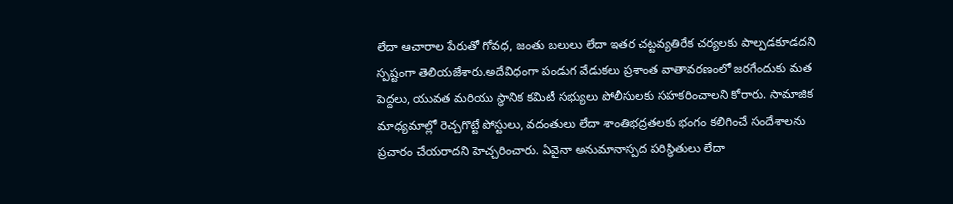లేదా ఆచారాల పేరుతో గోవధ, జంతు బలులు లేదా ఇతర చట్టవ్యతిరేక చర్యలకు పాల్పడకూడదని స్పష్టంగా తెలియజేశారు.అదేవిధంగా పండుగ వేడుకలు ప్రశాంత వాతావరణంలో జరగేందుకు మత పెద్దలు, యువత మరియు స్థానిక కమిటీ సభ్యులు పోలీసులకు సహకరించాలని కోరారు. సామాజిక మాధ్యమాల్లో రెచ్చగొట్టే పోస్టులు, వదంతులు లేదా శాంతిభద్రతలకు భంగం కలిగించే సందేశాలను ప్రచారం చేయరాదని హెచ్చరించారు. ఏవైనా అనుమానాస్పద పరిస్థితులు లేదా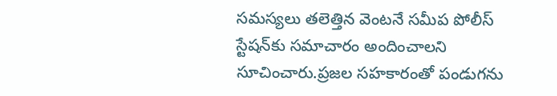సమస్యలు తలెత్తిన వెంటనే సమీప పోలీస్ స్టేషన్‌కు సమాచారం అందించాలని సూచించారు.ప్రజల సహకారంతో పండుగను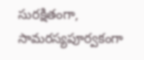సురక్షితంగా, సామరస్యపూర్వకంగా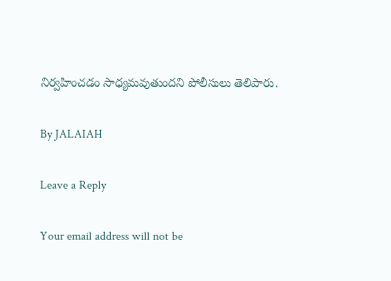నిర్వహించడం సాధ్యమవుతుందని పోలీసులు తెలిపారు.

By JALAIAH

Leave a Reply

Your email address will not be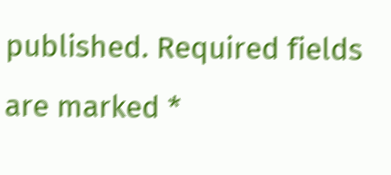published. Required fields are marked *